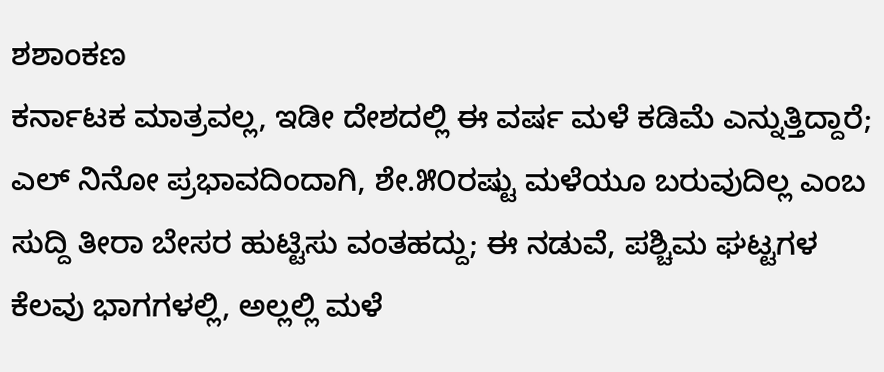ಶಶಾಂಕಣ
ಕರ್ನಾಟಕ ಮಾತ್ರವಲ್ಲ, ಇಡೀ ದೇಶದಲ್ಲಿ ಈ ವರ್ಷ ಮಳೆ ಕಡಿಮೆ ಎನ್ನುತ್ತಿದ್ದಾರೆ; ಎಲ್ ನಿನೋ ಪ್ರಭಾವದಿಂದಾಗಿ, ಶೇ.೫೦ರಷ್ಟು ಮಳೆಯೂ ಬರುವುದಿಲ್ಲ ಎಂಬ ಸುದ್ದಿ ತೀರಾ ಬೇಸರ ಹುಟ್ಟಿಸು ವಂತಹದ್ದು; ಈ ನಡುವೆ, ಪಶ್ಚಿಮ ಘಟ್ಟಗಳ ಕೆಲವು ಭಾಗಗಳಲ್ಲಿ, ಅಲ್ಲಲ್ಲಿ ಮಳೆ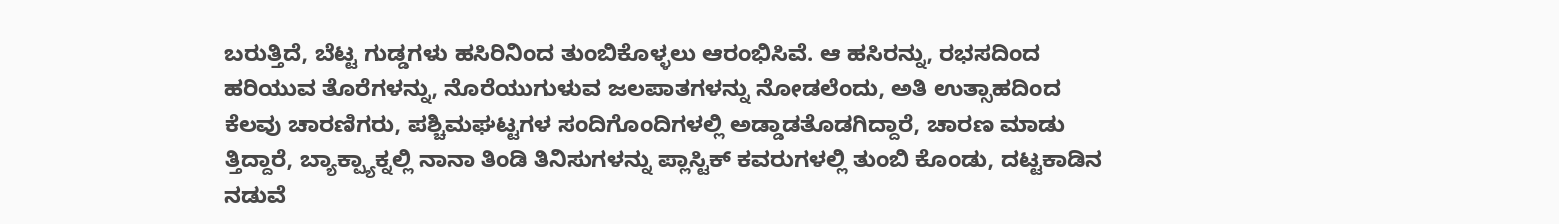ಬರುತ್ತಿದೆ, ಬೆಟ್ಟ ಗುಡ್ಡಗಳು ಹಸಿರಿನಿಂದ ತುಂಬಿಕೊಳ್ಳಲು ಆರಂಭಿಸಿವೆ. ಆ ಹಸಿರನ್ನು, ರಭಸದಿಂದ ಹರಿಯುವ ತೊರೆಗಳನ್ನು, ನೊರೆಯುಗುಳುವ ಜಲಪಾತಗಳನ್ನು ನೋಡಲೆಂದು, ಅತಿ ಉತ್ಸಾಹದಿಂದ ಕೆಲವು ಚಾರಣಿಗರು, ಪಶ್ಚಿಮಘಟ್ಟಗಳ ಸಂದಿಗೊಂದಿಗಳಲ್ಲಿ ಅಡ್ಡಾಡತೊಡಗಿದ್ದಾರೆ, ಚಾರಣ ಮಾಡು ತ್ತಿದ್ದಾರೆ, ಬ್ಯಾಕ್ಪ್ಯಾಕ್ನಲ್ಲಿ ನಾನಾ ತಿಂಡಿ ತಿನಿಸುಗಳನ್ನು ಪ್ಲಾಸ್ಟಿಕ್ ಕವರುಗಳಲ್ಲಿ ತುಂಬಿ ಕೊಂಡು, ದಟ್ಟಕಾಡಿನ ನಡುವೆ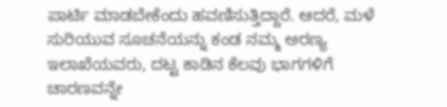ಪಾರ್ಟಿ ಮಾಡಬೇಕೆಂದು ಹವಣಿಸುತ್ತಿದ್ದಾರೆ. ಆದರೆ, ಮಳೆ ಸುರಿಯುವ ಸೂಚನೆಯನ್ನು ಕಂಡ ನಮ್ಮ ಅರಣ್ಯ ಇಲಾಖೆಯವರು, ದಟ್ಟ ಕಾಡಿನ ಕೆಲವು ಭಾಗಗಳಿಗೆ ಚಾರಣವನ್ನೇ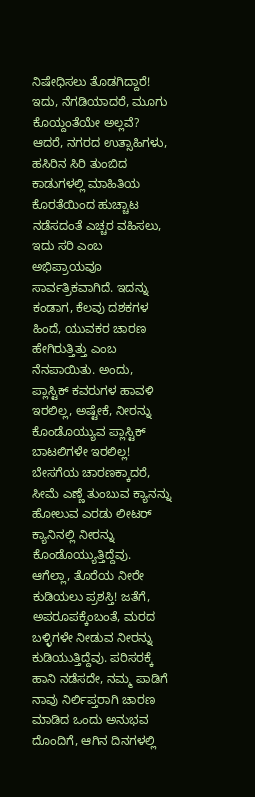ನಿಷೇಧಿಸಲು ತೊಡಗಿದ್ದಾರೆ!
ಇದು, ನೆಗಡಿಯಾದರೆ, ಮೂಗು ಕೊಯ್ದಂತೆಯೇ ಅಲ್ಲವೆ? ಆದರೆ, ನಗರದ ಉತ್ಸಾಹಿಗಳು, ಹಸಿರಿನ ಸಿರಿ ತುಂಬಿದ ಕಾಡುಗಳಲ್ಲಿ ಮಾಹಿತಿಯ ಕೊರತೆಯಿಂದ ಹುಚ್ಚಾಟ ನಡೆಸದಂತೆ ಎಚ್ಚರ ವಹಿಸಲು, ಇದು ಸರಿ ಎಂಬ ಅಭಿಪ್ರಾಯವೂ ಸಾರ್ವತ್ರಿಕವಾಗಿದೆ. ಇದನ್ನು ಕಂಡಾಗ, ಕೆಲವು ದಶಕಗಳ ಹಿಂದೆ, ಯುವಕರ ಚಾರಣ ಹೇಗಿರುತ್ತಿತ್ತು ಎಂಬ ನೆನಪಾಯಿತು. ಅಂದು, ಪ್ಲಾಸ್ಟಿಕ್ ಕವರುಗಳ ಹಾವಳಿ ಇರಲಿಲ್ಲ, ಅಷ್ಟೇಕೆ, ನೀರನ್ನು ಕೊಂಡೊಯ್ಯುವ ಪ್ಲಾಸ್ಟಿಕ್ ಬಾಟಲಿಗಳೇ ಇರಲಿಲ್ಲ!
ಬೇಸಗೆಯ ಚಾರಣಕ್ಕಾದರೆ, ಸೀಮೆ ಎಣ್ಣೆ ತುಂಬುವ ಕ್ಯಾನನ್ನು ಹೋಲುವ ಎರಡು ಲೀಟರ್ ಕ್ಯಾನಿನಲ್ಲಿ ನೀರನ್ನು ಕೊಂಡೊಯ್ಯುತ್ತಿದ್ದೆವು. ಆಗೆಲ್ಲಾ, ತೊರೆಯ ನೀರೇ ಕುಡಿಯಲು ಪ್ರಶಸ್ತಿ! ಜತೆಗೆ, ಅಪರೂಪಕ್ಕೆಂಬಂತೆ, ಮರದ ಬಳ್ಳಿಗಳೇ ನೀಡುವ ನೀರನ್ನು ಕುಡಿಯುತ್ತಿದ್ದೆವು. ಪರಿಸರಕ್ಕೆ ಹಾನಿ ನಡೆಸದೇ, ನಮ್ಮ ಪಾಡಿಗೆ ನಾವು ನಿರ್ಲಿಪ್ತರಾಗಿ ಚಾರಣ ಮಾಡಿದ ಒಂದು ಅನುಭವ ದೊಂದಿಗೆ, ಆಗಿನ ದಿನಗಳಲ್ಲಿ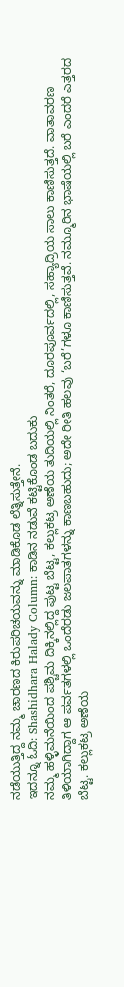ನಡೆಯುತ್ತಿದ್ದ ನಮ್ಮ ಚಾರಣದ ಕಿರುಪರಿಚಯವನ್ನು ಮಾಡಿಕೊಡ ಲೆತ್ನಿಸುತ್ತೇನೆ.
ಇದನ್ನೂ ಓದಿ: Shashidhara Halady Column: ಕಾಡಿನ ನಡುವೆ ಕಟ್ಟಿಕೊಂಡ ಬದುಕು
ನಮ್ಮ ಹಳ್ಳಿಮನೆಯಿಂದ ಪಶ್ಚಿಮ ದಿಕ್ಕಿನಲ್ಲಿದ್ದ ಪುಟ್ಟ ಬೆಟ್ಟ, ಕಲ್ಲುಕಟ್ರ ಅಣೆಯ ತುದಿಯಲ್ಲಿ ನಿಂತರೆ, ದೂರಪೂರ್ವದಲ್ಲಿ, ಸಹ್ಯಾದ್ರಿಯ ಸಾಲು ಕಾಣಿಸುತ್ತದೆ. ವಾತಾವರಣ ತಿಳಿಯಾಗಿದ್ದಾಗ ಆ ಪರ್ವತಗಳಲ್ಲಿ ಒಂದೆರಡು ಜಲಪಾತಗಳನ್ನು ಕಾಣಬಹುದು; ಅದೇ ರೀತಿ ಹಲವು ‘ಬರೆ’ಗಳೂ ಕಾಣಿಸುತ್ತವೆ. ನಮ್ಮೂರಿನ ಭಾಷೆಯಲ್ಲಿ ಬರೆ ಎಂದರೆ ಎತ್ತರದ ಬೆಟ್ಟ. ಕಲ್ಲುಕಟ್ರ ಅಣೆಯ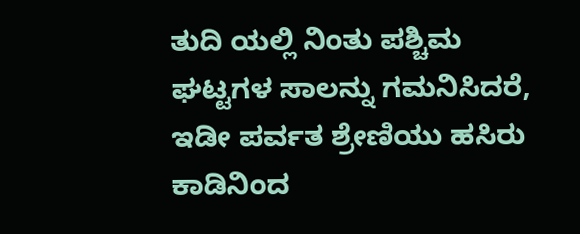ತುದಿ ಯಲ್ಲಿ ನಿಂತು ಪಶ್ಚಿಮ ಘಟ್ಟಗಳ ಸಾಲನ್ನು ಗಮನಿಸಿದರೆ, ಇಡೀ ಪರ್ವತ ಶ್ರೇಣಿಯು ಹಸಿರು ಕಾಡಿನಿಂದ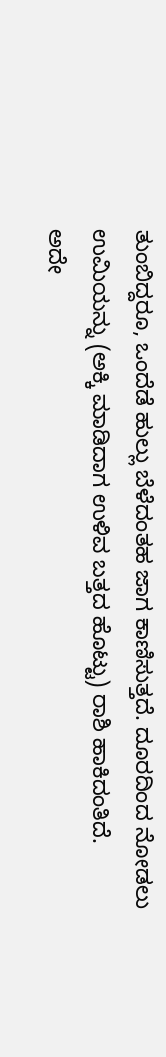ತುಂಬಿದ್ದರೂ, ಒಂದೆಡೆ ಹುಲ್ಲು ಬೆಳೆದಂತಹ ಜಾಗ ಕಾಣಿಸುತ್ತದೆ. ದೂರದಿಂದ ನೋಡಲು ಉಮಿಯನ್ನು (ಅಕ್ಕಿ ಮಾಡಿದಾಗ ಉಳಿವ ಬತ್ತದ ಹೊಟ್ಟು) ರಾಶಿ ಹಾಕಿದಂತಿದೆ.
ಅದೇ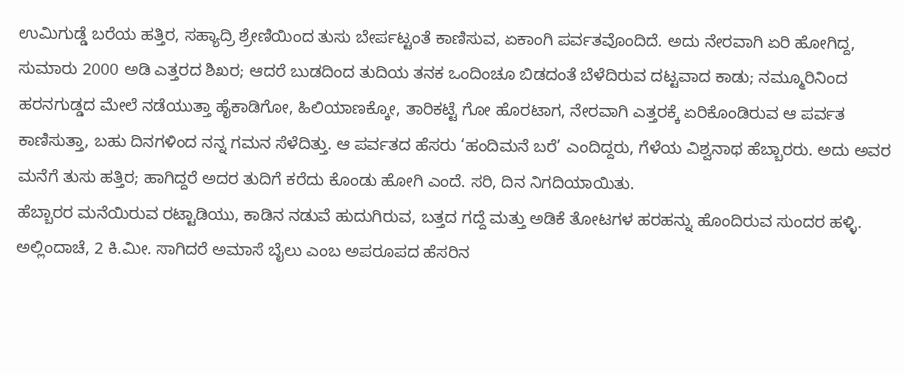ಉಮಿಗುಡ್ಡೆ ಬರೆಯ ಹತ್ತಿರ, ಸಹ್ಯಾದ್ರಿ ಶ್ರೇಣಿಯಿಂದ ತುಸು ಬೇರ್ಪಟ್ಟಂತೆ ಕಾಣಿಸುವ, ಏಕಾಂಗಿ ಪರ್ವತವೊಂದಿದೆ. ಅದು ನೇರವಾಗಿ ಏರಿ ಹೋಗಿದ್ದ, ಸುಮಾರು 2000 ಅಡಿ ಎತ್ತರದ ಶಿಖರ; ಆದರೆ ಬುಡದಿಂದ ತುದಿಯ ತನಕ ಒಂದಿಂಚೂ ಬಿಡದಂತೆ ಬೆಳೆದಿರುವ ದಟ್ಟವಾದ ಕಾಡು; ನಮ್ಮೂರಿನಿಂದ ಹರನಗುಡ್ಡದ ಮೇಲೆ ನಡೆಯುತ್ತಾ ಹೈಕಾಡಿಗೋ, ಹಿಲಿಯಾಣಕ್ಕೋ, ತಾರಿಕಟ್ಟೆ ಗೋ ಹೊರಟಾಗ, ನೇರವಾಗಿ ಎತ್ತರಕ್ಕೆ ಏರಿಕೊಂಡಿರುವ ಆ ಪರ್ವತ ಕಾಣಿಸುತ್ತಾ, ಬಹು ದಿನಗಳಿಂದ ನನ್ನ ಗಮನ ಸೆಳೆದಿತ್ತು. ಆ ಪರ್ವತದ ಹೆಸರು ‘ಹಂದಿಮನೆ ಬರೆ’ ಎಂದಿದ್ದರು, ಗೆಳೆಯ ವಿಶ್ವನಾಥ ಹೆಬ್ಬಾರರು. ಅದು ಅವರ ಮನೆಗೆ ತುಸು ಹತ್ತಿರ; ಹಾಗಿದ್ದರೆ ಅದರ ತುದಿಗೆ ಕರೆದು ಕೊಂಡು ಹೋಗಿ ಎಂದೆ. ಸರಿ, ದಿನ ನಿಗದಿಯಾಯಿತು.
ಹೆಬ್ಬಾರರ ಮನೆಯಿರುವ ರಟ್ಟಾಡಿಯು, ಕಾಡಿನ ನಡುವೆ ಹುದುಗಿರುವ, ಬತ್ತದ ಗದ್ದೆ ಮತ್ತು ಅಡಿಕೆ ತೋಟಗಳ ಹರಹನ್ನು ಹೊಂದಿರುವ ಸುಂದರ ಹಳ್ಳಿ. ಅಲ್ಲಿಂದಾಚೆ, 2 ಕಿ.ಮೀ. ಸಾಗಿದರೆ ಅಮಾಸೆ ಬೈಲು ಎಂಬ ಅಪರೂಪದ ಹೆಸರಿನ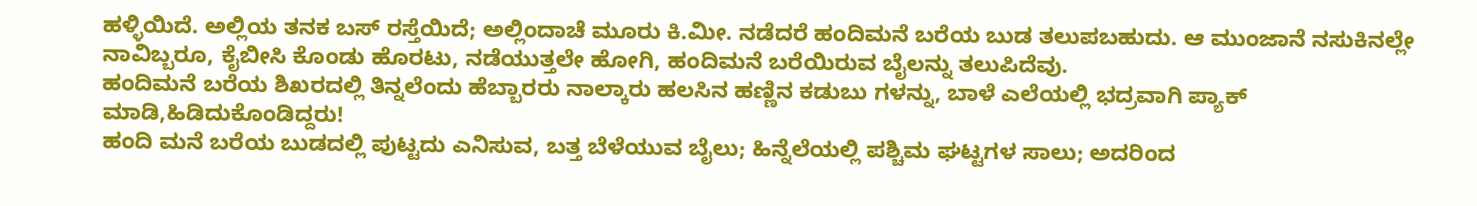ಹಳ್ಳಿಯಿದೆ. ಅಲ್ಲಿಯ ತನಕ ಬಸ್ ರಸ್ತೆಯಿದೆ; ಅಲ್ಲಿಂದಾಚೆ ಮೂರು ಕಿ.ಮೀ. ನಡೆದರೆ ಹಂದಿಮನೆ ಬರೆಯ ಬುಡ ತಲುಪಬಹುದು. ಆ ಮುಂಜಾನೆ ನಸುಕಿನಲ್ಲೇ ನಾವಿಬ್ಬರೂ, ಕೈಬೀಸಿ ಕೊಂಡು ಹೊರಟು, ನಡೆಯುತ್ತಲೇ ಹೋಗಿ, ಹಂದಿಮನೆ ಬರೆಯಿರುವ ಬೈಲನ್ನು ತಲುಪಿದೆವು.
ಹಂದಿಮನೆ ಬರೆಯ ಶಿಖರದಲ್ಲಿ ತಿನ್ನಲೆಂದು ಹೆಬ್ಬಾರರು ನಾಲ್ಕಾರು ಹಲಸಿನ ಹಣ್ಣಿನ ಕಡುಬು ಗಳನ್ನು, ಬಾಳೆ ಎಲೆಯಲ್ಲಿ ಭದ್ರವಾಗಿ ಪ್ಯಾಕ್ ಮಾಡಿ,ಹಿಡಿದುಕೊಂಡಿದ್ದರು!
ಹಂದಿ ಮನೆ ಬರೆಯ ಬುಡದಲ್ಲಿ ಪುಟ್ಟದು ಎನಿಸುವ, ಬತ್ತ ಬೆಳೆಯುವ ಬೈಲು; ಹಿನ್ನೆಲೆಯಲ್ಲಿ ಪಶ್ಚಿಮ ಘಟ್ಟಗಳ ಸಾಲು; ಅದರಿಂದ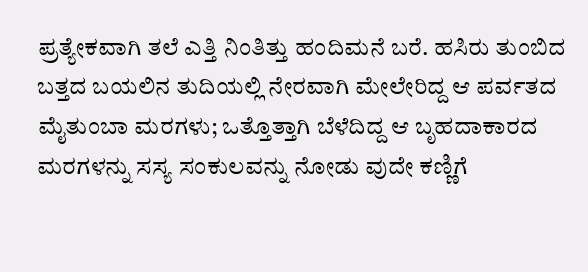ಪ್ರತ್ಯೇಕವಾಗಿ ತಲೆ ಎತ್ತಿ ನಿಂತಿತ್ತು ಹಂದಿಮನೆ ಬರೆ. ಹಸಿರು ತುಂಬಿದ ಬತ್ತದ ಬಯಲಿನ ತುದಿಯಲ್ಲಿ ನೇರವಾಗಿ ಮೇಲೇರಿದ್ದ ಆ ಪರ್ವತದ ಮೈತುಂಬಾ ಮರಗಳು; ಒತ್ತೊತ್ತಾಗಿ ಬೆಳೆದಿದ್ದ ಆ ಬೃಹದಾಕಾರದ ಮರಗಳನ್ನು ಸಸ್ಯ ಸಂಕುಲವನ್ನು ನೋಡು ವುದೇ ಕಣ್ಣಿಗೆ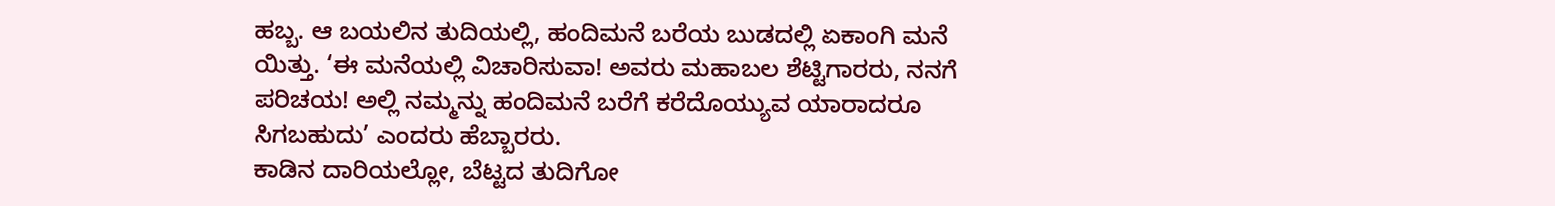ಹಬ್ಬ. ಆ ಬಯಲಿನ ತುದಿಯಲ್ಲಿ, ಹಂದಿಮನೆ ಬರೆಯ ಬುಡದಲ್ಲಿ ಏಕಾಂಗಿ ಮನೆ ಯಿತ್ತು. ‘ಈ ಮನೆಯಲ್ಲಿ ವಿಚಾರಿಸುವಾ! ಅವರು ಮಹಾಬಲ ಶೆಟ್ಟಿಗಾರರು, ನನಗೆ ಪರಿಚಯ! ಅಲ್ಲಿ ನಮ್ಮನ್ನು ಹಂದಿಮನೆ ಬರೆಗೆ ಕರೆದೊಯ್ಯುವ ಯಾರಾದರೂ ಸಿಗಬಹುದು’ ಎಂದರು ಹೆಬ್ಬಾರರು.
ಕಾಡಿನ ದಾರಿಯಲ್ಲೋ, ಬೆಟ್ಟದ ತುದಿಗೋ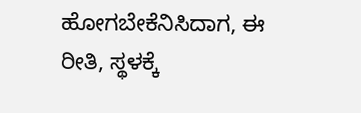ಹೋಗಬೇಕೆನಿಸಿದಾಗ, ಈ ರೀತಿ, ಸ್ಥಳಕ್ಕೆ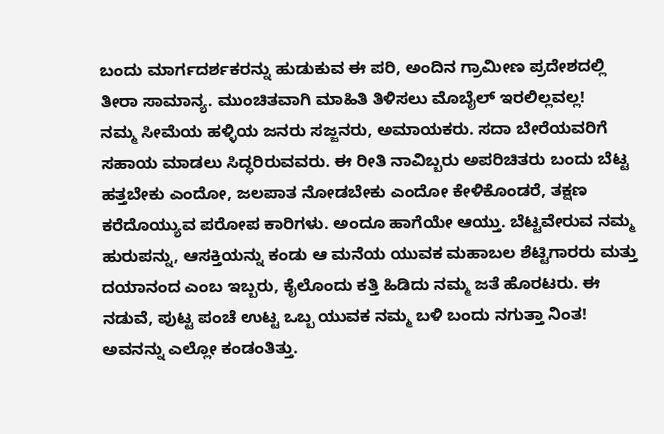ಬಂದು ಮಾರ್ಗದರ್ಶಕರನ್ನು ಹುಡುಕುವ ಈ ಪರಿ, ಅಂದಿನ ಗ್ರಾಮೀಣ ಪ್ರದೇಶದಲ್ಲಿ ತೀರಾ ಸಾಮಾನ್ಯ. ಮುಂಚಿತವಾಗಿ ಮಾಹಿತಿ ತಿಳಿಸಲು ಮೊಬೈಲ್ ಇರಲಿಲ್ಲವಲ್ಲ!
ನಮ್ಮ ಸೀಮೆಯ ಹಳ್ಳಿಯ ಜನರು ಸಜ್ಜನರು, ಅಮಾಯಕರು. ಸದಾ ಬೇರೆಯವರಿಗೆ ಸಹಾಯ ಮಾಡಲು ಸಿದ್ಧರಿರುವವರು. ಈ ರೀತಿ ನಾವಿಬ್ಬರು ಅಪರಿಚಿತರು ಬಂದು ಬೆಟ್ಟ ಹತ್ತಬೇಕು ಎಂದೋ, ಜಲಪಾತ ನೋಡಬೇಕು ಎಂದೋ ಕೇಳಿಕೊಂಡರೆ, ತಕ್ಷಣ ಕರೆದೊಯ್ಯುವ ಪರೋಪ ಕಾರಿಗಳು. ಅಂದೂ ಹಾಗೆಯೇ ಆಯ್ತು. ಬೆಟ್ಟವೇರುವ ನಮ್ಮ ಹುರುಪನ್ನು, ಆಸಕ್ತಿಯನ್ನು ಕಂಡು ಆ ಮನೆಯ ಯುವಕ ಮಹಾಬಲ ಶೆಟ್ಟಿಗಾರರು ಮತ್ತು ದಯಾನಂದ ಎಂಬ ಇಬ್ಬರು, ಕೈಲೊಂದು ಕತ್ತಿ ಹಿಡಿದು ನಮ್ಮ ಜತೆ ಹೊರಟರು. ಈ ನಡುವೆ, ಪುಟ್ಟ ಪಂಚೆ ಉಟ್ಟ ಒಬ್ಬ ಯುವಕ ನಮ್ಮ ಬಳಿ ಬಂದು ನಗುತ್ತಾ ನಿಂತ! ಅವನನ್ನು ಎಲ್ಲೋ ಕಂಡಂತಿತ್ತು.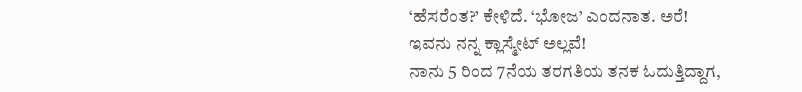‘ಹೆಸರೆಂತ?’ ಕೇಳಿದೆ. ‘ಭೋಜ’ ಎಂದನಾತ. ಅರೆ! ಇವನು ನನ್ನ ಕ್ಲಾಸ್ಮೇಟ್ ಅಲ್ಲವೆ!
ನಾನು 5 ರಿಂದ 7ನೆಯ ತರಗತಿಯ ತನಕ ಓದುತ್ತಿದ್ದಾಗ,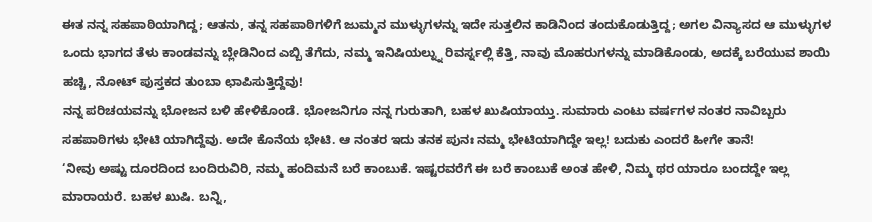ಈತ ನನ್ನ ಸಹಪಾಠಿಯಾಗಿದ್ದ; ಆತನು, ತನ್ನ ಸಹಪಾಠಿಗಳಿಗೆ ಜುಮ್ಮನ ಮುಳ್ಳುಗಳನ್ನು ಇದೇ ಸುತ್ತಲಿನ ಕಾಡಿನಿಂದ ತಂದುಕೊಡುತ್ತಿದ್ದ; ಅಗಲ ವಿನ್ಯಾಸದ ಆ ಮುಳ್ಳುಗಳ ಒಂದು ಭಾಗದ ತೆಳು ಕಾಂಡವನ್ನು ಬ್ಲೇಡಿನಿಂದ ಎಬ್ಬಿ ತೆಗೆದು, ನಮ್ಮ ಇನಿಷಿಯಲ್ನ್ನು ರಿವರ್ಸ್ನಲ್ಲಿ ಕೆತ್ತಿ, ನಾವು ಮೊಹರುಗಳನ್ನು ಮಾಡಿಕೊಂಡು, ಅದಕ್ಕೆ ಬರೆಯುವ ಶಾಯಿ ಹಚ್ಚಿ, ನೋಟ್ ಪುಸ್ತಕದ ತುಂಬಾ ಛಾಪಿಸುತ್ತಿದ್ದೆವು!
ನನ್ನ ಪರಿಚಯವನ್ನು ಭೋಜನ ಬಳಿ ಹೇಳಿಕೊಂಡೆ. ಭೋಜನಿಗೂ ನನ್ನ ಗುರುತಾಗಿ, ಬಹಳ ಖುಷಿಯಾಯ್ತು. ಸುಮಾರು ಎಂಟು ವರ್ಷಗಳ ನಂತರ ನಾವಿಬ್ಬರು ಸಹಪಾಠಿಗಳು ಭೇಟಿ ಯಾಗಿದ್ದೆವು. ಅದೇ ಕೊನೆಯ ಭೇಟಿ. ಆ ನಂತರ ಇದು ತನಕ ಪುನಃ ನಮ್ಮ ಭೇಟಿಯಾಗಿದ್ದೇ ಇಲ್ಲ! ಬದುಕು ಎಂದರೆ ಹೀಗೇ ತಾನೆ!
‘ನೀವು ಅಷ್ಟು ದೂರದಿಂದ ಬಂದಿರುವಿರಿ, ನಮ್ಮ ಹಂದಿಮನೆ ಬರೆ ಕಾಂಬುಕೆ. ಇಷ್ಟರವರೆಗೆ ಈ ಬರೆ ಕಾಂಬುಕೆ ಅಂತ ಹೇಳಿ, ನಿಮ್ಮ ಥರ ಯಾರೂ ಬಂದದ್ದೇ ಇಲ್ಲ ಮಾರಾಯರೆ. ಬಹಳ ಖುಷಿ. ಬನ್ನಿ,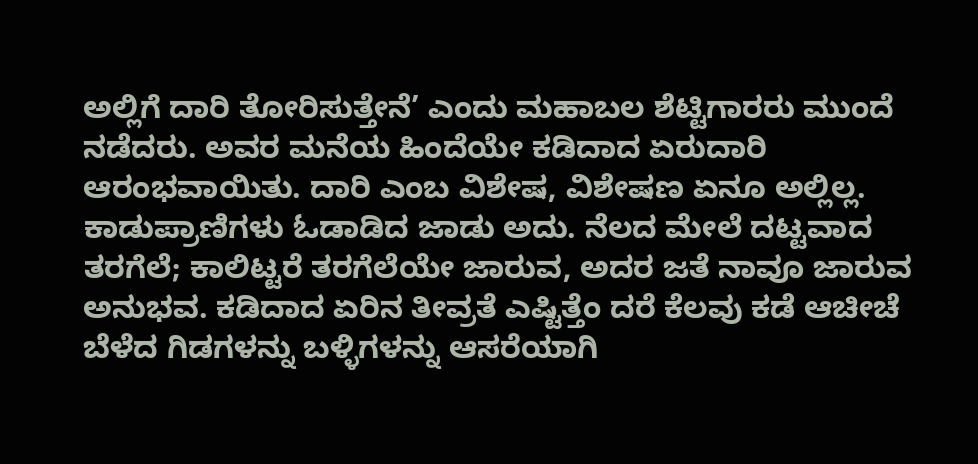ಅಲ್ಲಿಗೆ ದಾರಿ ತೋರಿಸುತ್ತೇನೆ’ ಎಂದು ಮಹಾಬಲ ಶೆಟ್ಟಿಗಾರರು ಮುಂದೆ ನಡೆದರು. ಅವರ ಮನೆಯ ಹಿಂದೆಯೇ ಕಡಿದಾದ ಏರುದಾರಿ ಆರಂಭವಾಯಿತು. ದಾರಿ ಎಂಬ ವಿಶೇಷ, ವಿಶೇಷಣ ಏನೂ ಅಲ್ಲಿಲ್ಲ. ಕಾಡುಪ್ರಾಣಿಗಳು ಓಡಾಡಿದ ಜಾಡು ಅದು. ನೆಲದ ಮೇಲೆ ದಟ್ಟವಾದ ತರಗೆಲೆ; ಕಾಲಿಟ್ಟರೆ ತರಗೆಲೆಯೇ ಜಾರುವ, ಅದರ ಜತೆ ನಾವೂ ಜಾರುವ ಅನುಭವ. ಕಡಿದಾದ ಏರಿನ ತೀವ್ರತೆ ಎಷ್ಟಿತ್ತೆಂ ದರೆ ಕೆಲವು ಕಡೆ ಆಚೀಚೆ ಬೆಳೆದ ಗಿಡಗಳನ್ನು ಬಳ್ಳಿಗಳನ್ನು ಆಸರೆಯಾಗಿ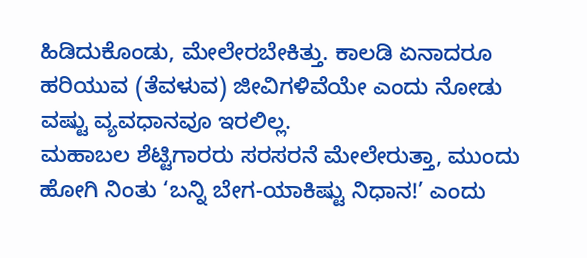ಹಿಡಿದುಕೊಂಡು, ಮೇಲೇರಬೇಕಿತ್ತು. ಕಾಲಡಿ ಏನಾದರೂ ಹರಿಯುವ (ತೆವಳುವ) ಜೀವಿಗಳಿವೆಯೇ ಎಂದು ನೋಡು ವಷ್ಟು ವ್ಯವಧಾನವೂ ಇರಲಿಲ್ಲ.
ಮಹಾಬಲ ಶೆಟ್ಟಿಗಾರರು ಸರಸರನೆ ಮೇಲೇರುತ್ತಾ, ಮುಂದು ಹೋಗಿ ನಿಂತು ‘ಬನ್ನಿ ಬೇಗ-ಯಾಕಿಷ್ಟು ನಿಧಾನ!’ ಎಂದು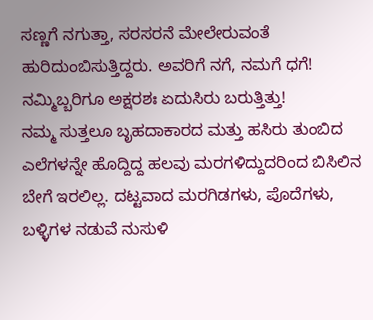ಸಣ್ಣಗೆ ನಗುತ್ತಾ, ಸರಸರನೆ ಮೇಲೇರುವಂತೆ ಹುರಿದುಂಬಿಸುತ್ತಿದ್ದರು. ಅವರಿಗೆ ನಗೆ, ನಮಗೆ ಧಗೆ! ನಮ್ಮಿಬ್ಬರಿಗೂ ಅಕ್ಷರಶಃ ಏದುಸಿರು ಬರುತ್ತಿತ್ತು!
ನಮ್ಮ ಸುತ್ತಲೂ ಬೃಹದಾಕಾರದ ಮತ್ತು ಹಸಿರು ತುಂಬಿದ ಎಲೆಗಳನ್ನೇ ಹೊದ್ದಿದ್ದ ಹಲವು ಮರಗಳಿದ್ದುದರಿಂದ ಬಿಸಿಲಿನ ಬೇಗೆ ಇರಲಿಲ್ಲ. ದಟ್ಟವಾದ ಮರಗಿಡಗಳು, ಪೊದೆಗಳು, ಬಳ್ಳಿಗಳ ನಡುವೆ ನುಸುಳಿ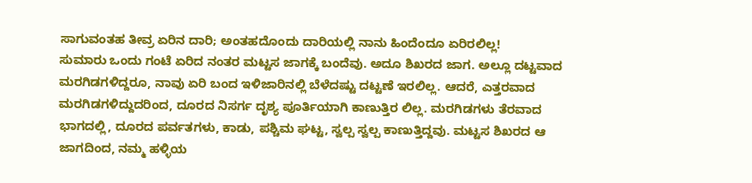ಸಾಗುವಂತಹ ತೀವ್ರ ಏರಿನ ದಾರಿ; ಅಂತಹದೊಂದು ದಾರಿಯಲ್ಲಿ ನಾನು ಹಿಂದೆಂದೂ ಏರಿರಲಿಲ್ಲ!
ಸುಮಾರು ಒಂದು ಗಂಟೆ ಏರಿದ ನಂತರ ಮಟ್ಟಸ ಜಾಗಕ್ಕೆ ಬಂದೆವು. ಅದೂ ಶಿಖರದ ಜಾಗ. ಅಲ್ಲೂ ದಟ್ಟವಾದ ಮರಗಿಡಗಳಿದ್ದರೂ, ನಾವು ಏರಿ ಬಂದ ಇಳಿಜಾರಿನಲ್ಲಿ ಬೆಳೆದಷ್ಟು ದಟ್ಟಣೆ ಇರಲಿಲ್ಲ. ಆದರೆ, ಎತ್ತರವಾದ ಮರಗಿಡಗಳಿದ್ದುದರಿಂದ, ದೂರದ ನಿಸರ್ಗ ದೃಶ್ಯ ಪೂರ್ತಿಯಾಗಿ ಕಾಣುತ್ತಿರ ಲಿಲ್ಲ. ಮರಗಿಡಗಳು ತೆರವಾದ ಭಾಗದಲ್ಲಿ, ದೂರದ ಪರ್ವತಗಳು, ಕಾಡು, ಪಶ್ಚಿಮ ಘಟ್ಟ, ಸ್ವಲ್ಪ ಸ್ವಲ್ಪ ಕಾಣುತ್ತಿದ್ದವು. ಮಟ್ಟಸ ಶಿಖರದ ಆ ಜಾಗದಿಂದ, ನಮ್ಮ ಹಳ್ಳಿಯ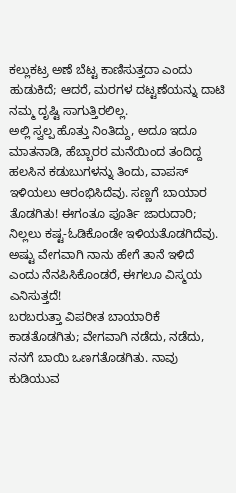ಕಲ್ಲುಕಟ್ರ ಅಣೆ ಬೆಟ್ಟ ಕಾಣಿಸುತ್ತದಾ ಎಂದು ಹುಡುಕಿದೆ; ಆದರೆ, ಮರಗಳ ದಟ್ಟಣೆಯನ್ನು ದಾಟಿ ನಮ್ಮ ದೃಷ್ಟಿ ಸಾಗುತ್ತಿರಲಿಲ್ಲ.
ಅಲ್ಲಿ ಸ್ವಲ್ಪ ಹೊತ್ತು ನಿಂತಿದ್ದು, ಅದೂ ಇದೂ ಮಾತನಾಡಿ, ಹೆಬ್ಬಾರರ ಮನೆಯಿಂದ ತಂದಿದ್ದ ಹಲಸಿನ ಕಡುಬುಗಳನ್ನು ತಿಂದು, ವಾಪಸ್ ಇಳಿಯಲು ಆರಂಭಿಸಿದೆವು. ಸಣ್ಣಗೆ ಬಾಯಾರ ತೊಡಗಿತು! ಈಗಂತೂ ಪೂರ್ತಿ ಜಾರುದಾರಿ; ನಿಲ್ಲಲು ಕಷ್ಟ-ಓಡಿಕೊಂಡೇ ಇಳಿಯತೊಡಗಿದೆವು. ಅಷ್ಟು ವೇಗವಾಗಿ ನಾನು ಹೇಗೆ ತಾನೆ ಇಳಿದೆ ಎಂದು ನೆನಪಿಸಿಕೊಂಡರೆ, ಈಗಲೂ ವಿಸ್ಮಯ ಎನಿಸುತ್ತದೆ!
ಬರಬರುತ್ತಾ ವಿಪರೀತ ಬಾಯಾರಿಕೆ ಕಾಡತೊಡಗಿತು; ವೇಗವಾಗಿ ನಡೆದು, ನಡೆದು, ನನಗೆ ಬಾಯಿ ಒಣಗತೊಡಗಿತು. ನಾವು ಕುಡಿಯುವ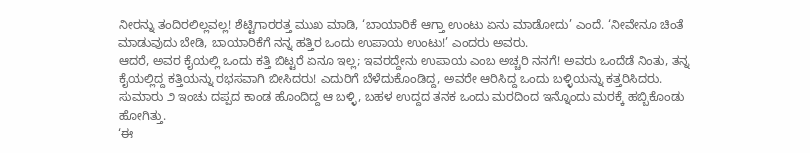ನೀರನ್ನು ತಂದಿರಲಿಲ್ಲವಲ್ಲ! ಶೆಟ್ಟಿಗಾರರತ್ತ ಮುಖ ಮಾಡಿ, ‘ಬಾಯಾರಿಕೆ ಆಗ್ತಾ ಉಂಟು ಏನು ಮಾಡೋದು’ ಎಂದೆ. ‘ನೀವೇನೂ ಚಿಂತೆ ಮಾಡುವುದು ಬೇಡಿ, ಬಾಯಾರಿಕೆಗೆ ನನ್ನ ಹತ್ತಿರ ಒಂದು ಉಪಾಯ ಉಂಟು!’ ಎಂದರು ಅವರು.
ಆದರೆ, ಅವರ ಕೈಯಲ್ಲಿ ಒಂದು ಕತ್ತಿ ಬಿಟ್ಟರೆ ಏನೂ ಇಲ್ಲ; ಇವರದ್ದೇನು ಉಪಾಯ ಎಂಬ ಅಚ್ಚರಿ ನನಗೆ! ಅವರು ಒಂದೆಡೆ ನಿಂತು, ತನ್ನ ಕೈಯಲ್ಲಿದ್ದ ಕತ್ತಿಯನ್ನು ರಭಸವಾಗಿ ಬೀಸಿದರು! ಎದುರಿಗೆ ಬೆಳೆದುಕೊಂಡಿದ್ದ, ಅವರೇ ಆರಿಸಿದ್ದ ಒಂದು ಬಳ್ಳಿಯನ್ನು ಕತ್ತರಿಸಿದರು. ಸುಮಾರು ೨ ಇಂಚು ದಪ್ಪದ ಕಾಂಡ ಹೊಂದಿದ್ದ ಆ ಬಳ್ಳಿ, ಬಹಳ ಉದ್ದದ ತನಕ ಒಂದು ಮರದಿಂದ ಇನ್ನೊಂದು ಮರಕ್ಕೆ ಹಬ್ಬಿಕೊಂಡು ಹೋಗಿತ್ತು.
‘ಈ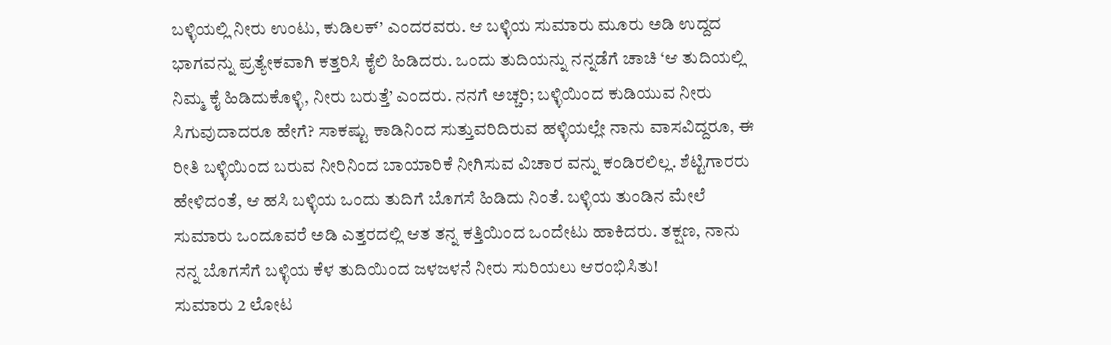ಬಳ್ಳಿಯಲ್ಲಿ ನೀರು ಉಂಟು, ಕುಡಿಲಕ್’ ಎಂದರವರು. ಆ ಬಳ್ಳಿಯ ಸುಮಾರು ಮೂರು ಅಡಿ ಉದ್ದದ ಭಾಗವನ್ನು ಪ್ರತ್ಯೇಕವಾಗಿ ಕತ್ತರಿಸಿ ಕೈಲಿ ಹಿಡಿದರು. ಒಂದು ತುದಿಯನ್ನು ನನ್ನಡೆಗೆ ಚಾಚಿ ‘ಆ ತುದಿಯಲ್ಲಿ ನಿಮ್ಮ ಕೈ ಹಿಡಿದುಕೊಳ್ಳಿ, ನೀರು ಬರುತ್ತೆ’ ಎಂದರು. ನನಗೆ ಅಚ್ಚರಿ; ಬಳ್ಳಿಯಿಂದ ಕುಡಿಯುವ ನೀರು ಸಿಗುವುದಾದರೂ ಹೇಗೆ? ಸಾಕಷ್ಟು ಕಾಡಿನಿಂದ ಸುತ್ತುವರಿದಿರುವ ಹಳ್ಳಿಯಲ್ಲೇ ನಾನು ವಾಸವಿದ್ದರೂ, ಈ ರೀತಿ ಬಳ್ಳಿಯಿಂದ ಬರುವ ನೀರಿನಿಂದ ಬಾಯಾರಿಕೆ ನೀಗಿಸುವ ವಿಚಾರ ವನ್ನು ಕಂಡಿರಲಿಲ್ಲ. ಶೆಟ್ಟಿಗಾರರು ಹೇಳಿದಂತೆ, ಆ ಹಸಿ ಬಳ್ಳಿಯ ಒಂದು ತುದಿಗೆ ಬೊಗಸೆ ಹಿಡಿದು ನಿಂತೆ. ಬಳ್ಳಿಯ ತುಂಡಿನ ಮೇಲೆ ಸುಮಾರು ಒಂದೂವರೆ ಅಡಿ ಎತ್ತರದಲ್ಲಿ ಆತ ತನ್ನ ಕತ್ತಿಯಿಂದ ಒಂದೇಟು ಹಾಕಿದರು. ತಕ್ಷಣ, ನಾನು ನನ್ನ ಬೊಗಸೆಗೆ ಬಳ್ಳಿಯ ಕೆಳ ತುದಿಯಿಂದ ಜಳಜಳನೆ ನೀರು ಸುರಿಯಲು ಆರಂಭಿಸಿತು!
ಸುಮಾರು 2 ಲೋಟ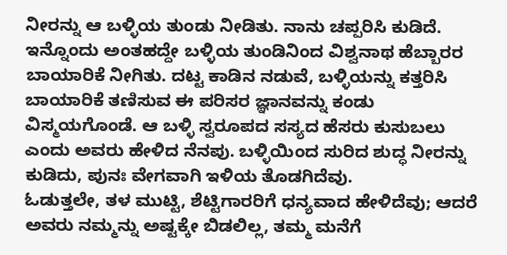ನೀರನ್ನು ಆ ಬಳ್ಳಿಯ ತುಂಡು ನೀಡಿತು. ನಾನು ಚಪ್ಪರಿಸಿ ಕುಡಿದೆ. ಇನ್ನೊಂದು ಅಂತಹದ್ದೇ ಬಳ್ಳಿಯ ತುಂಡಿನಿಂದ ವಿಶ್ವನಾಥ ಹೆಬ್ಬಾರರ ಬಾಯಾರಿಕೆ ನೀಗಿತು. ದಟ್ಟ ಕಾಡಿನ ನಡುವೆ, ಬಳ್ಳಿಯನ್ನು ಕತ್ತರಿಸಿ ಬಾಯಾರಿಕೆ ತಣಿಸುವ ಈ ಪರಿಸರ ಜ್ಞಾನವನ್ನು ಕಂಡು ವಿಸ್ಮಯಗೊಂಡೆ. ಆ ಬಳ್ಳಿ ಸ್ವರೂಪದ ಸಸ್ಯದ ಹೆಸರು ಕುಸುಬಲು ಎಂದು ಅವರು ಹೇಳಿದ ನೆನಪು. ಬಳ್ಳಿಯಿಂದ ಸುರಿದ ಶುದ್ಧ ನೀರನ್ನು ಕುಡಿದು, ಪುನಃ ವೇಗವಾಗಿ ಇಳಿಯ ತೊಡಗಿದೆವು.
ಓಡುತ್ತಲೇ, ತಳ ಮುಟ್ಟಿ, ಶೆಟ್ಟಿಗಾರರಿಗೆ ಧನ್ಯವಾದ ಹೇಳಿದೆವು; ಆದರೆ ಅವರು ನಮ್ಮನ್ನು ಅಷ್ಟಕ್ಕೇ ಬಿಡಲಿಲ್ಲ, ತಮ್ಮ ಮನೆಗೆ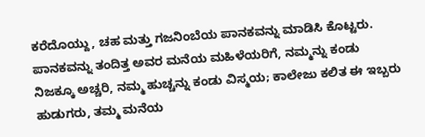ಕರೆದೊಯ್ದು, ಚಹ ಮತ್ತು ಗಜನಿಂಬೆಯ ಪಾನಕವನ್ನು ಮಾಡಿಸಿ ಕೊಟ್ಟರು. ಪಾನಕವನ್ನು ತಂದಿತ್ತ ಅವರ ಮನೆಯ ಮಹಿಳೆಯರಿಗೆ, ನಮ್ಮನ್ನು ಕಂಡು ನಿಜಕ್ಕೂ ಅಚ್ಚರಿ, ನಮ್ಮ ಹುಚ್ಚನ್ನು ಕಂಡು ವಿಸ್ಮಯ; ಕಾಲೇಜು ಕಲಿತ ಈ ಇಬ್ಬರು ಹುಡುಗರು, ತಮ್ಮ ಮನೆಯ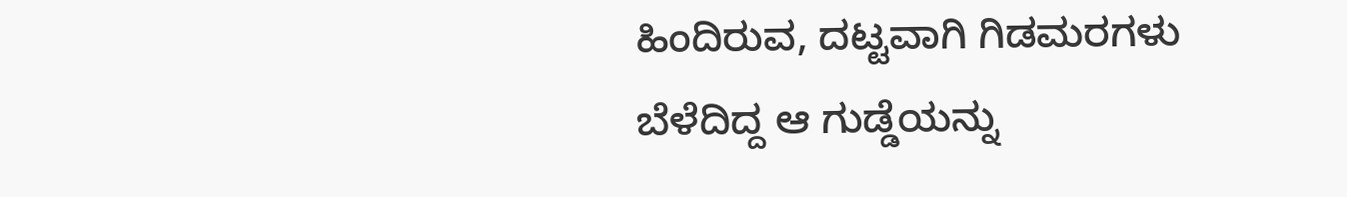ಹಿಂದಿರುವ, ದಟ್ಟವಾಗಿ ಗಿಡಮರಗಳು ಬೆಳೆದಿದ್ದ ಆ ಗುಡ್ಡೆಯನ್ನು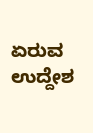ಏರುವ ಉದ್ದೇಶ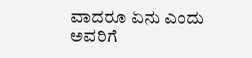ವಾದರೂ ಏನು ಎಂದು ಅವರಿಗೆ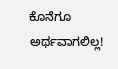ಕೊನೆಗೂ ಅರ್ಥವಾಗಲಿಲ್ಲ!